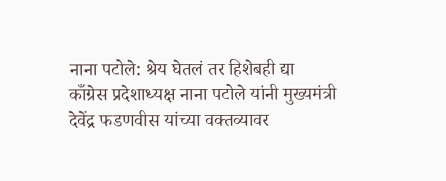नाना पटोले: श्रेय घेतलं तर हिशेबही द्या
काँग्रेस प्रदेशाध्यक्ष नाना पटोले यांनी मुख्यमंत्री देवेंद्र फडणवीस यांच्या वक्तव्यावर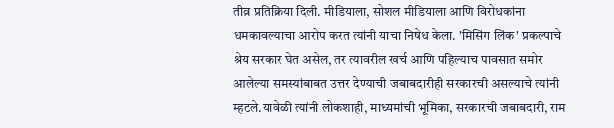तीव्र प्रतिक्रिया दिली. मीडियाला, सोशल मीडियाला आणि विरोधकांना धमकावल्याचा आरोप करत त्यांनी याचा निषेध केला. 'मिसिंग लिंक' प्रकल्पाचे श्रेय सरकार घेत असेल, तर त्यावरील खर्च आणि पहिल्याच पावसात समोर आलेल्या समस्यांबाबत उत्तर देण्याची जबाबदारीही सरकारची असल्याचे त्यांनी म्हटले.यावेळी त्यांनी लोकशाही, माध्यमांची भूमिका, सरकारची जबाबदारी, राम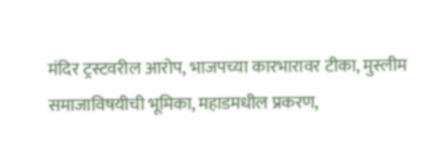मंदिर ट्रस्टवरील आरोप, भाजपच्या कारभारावर टीका, मुस्लीम समाजाविषयीची भूमिका, महाडमधील प्रकरण,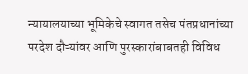न्यायालयाच्या भूमिकेचे स्वागत तसेच पंतप्रधानांच्या परदेश दौऱ्यांवर आणि पुरस्कारांबाबतही विविध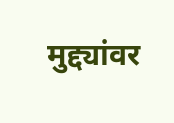मुद्द्यांवर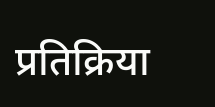प्रतिक्रिया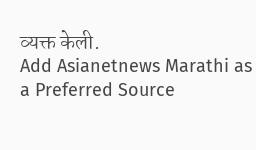व्यक्त केली.
Add Asianetnews Marathi as a Preferred Source